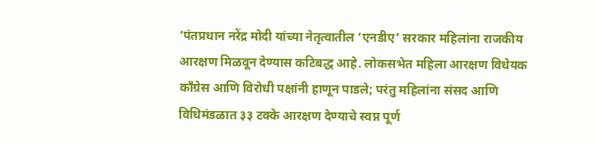‘पंतप्रधान नरेंद्र मोदी यांच्या नेतृत्वातील ‘एनडीए’ सरकार महिलांना राजकीय आरक्षण मिळवून देण्यास कटिबद्ध आहे. लोकसभेत महिला आरक्षण विधेयक काँग्रेस आणि विरोधी पक्षांनी हाणून पाडले; परंतु महिलांना संसद आणि विधिमंडळात ३३ टक्के आरक्षण देण्याचे स्वप्न पूर्ण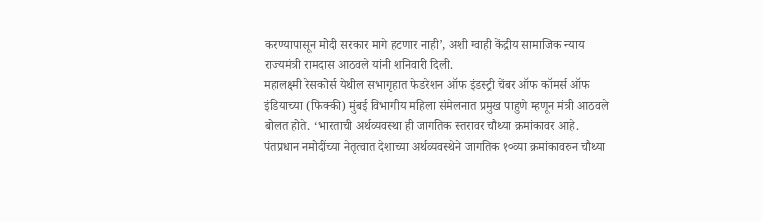करण्यापासून मोदी सरकार मागे हटणार नाही’, अशी ग्वाही केंद्रीय सामाजिक न्याय राज्यमंत्री रामदास आठवले यांनी शनिवारी दिली.
महालक्ष्मी रेसकोर्स येथील सभागृहात फेडरेशन ऑफ इंडस्ट्री चेंबर ऑफ कॉमर्स ऑफ इंडियाच्या (फिक्की) मुंबई विभागीय महिला संमेलनात प्रमुख पाहुणे म्हणून मंत्री आठवले बोलत होते. ‘भारताची अर्थव्यवस्था ही जागतिक स्तरावर चौथ्या क्रमांकावर आहे. पंतप्रधान नमोदींच्या नेतृत्वात देशाच्या अर्थव्यवस्थेने जागतिक १०व्या क्रमांकावरुन चौथ्या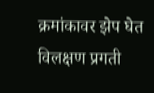क्रमांकावर झेप घेत विलक्षण प्रगती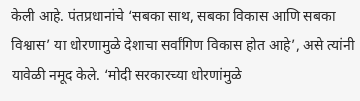केली आहे. पंतप्रधानांचे ‘सबका साथ, सबका विकास आणि सबका विश्वास’ या धोरणामुळे देशाचा सर्वांगिण विकास होत आहे’, असे त्यांनी यावेळी नमूद केले. ‘मोदी सरकारच्या धोरणांमुळे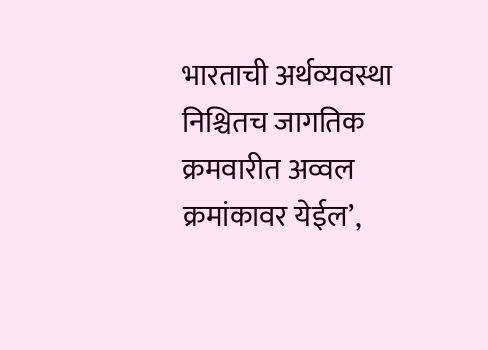भारताची अर्थव्यवस्था निश्चितच जागतिक क्रमवारीत अव्वल क्रमांकावर येईल’,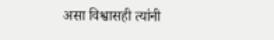असा विश्वासही त्यांनी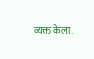व्यक्त केला.